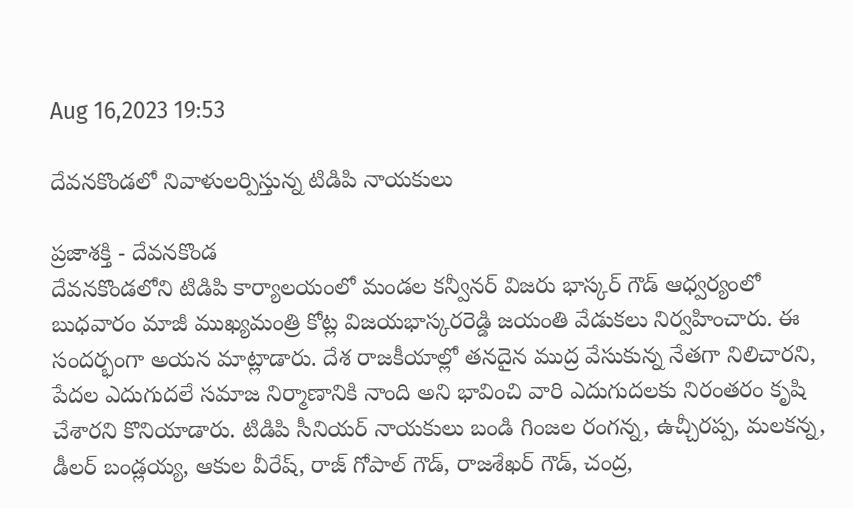Aug 16,2023 19:53

దేవనకొండలో నివాళులర్పిస్తున్న టిడిపి నాయకులు

ప్రజాశక్తి - దేవనకొండ
దేవనకొండలోని టిడిపి కార్యాలయంలో మండల కన్వీనర్‌ విజరు భాస్కర్‌ గౌడ్‌ ఆధ్వర్యంలో బుధవారం మాజీ ముఖ్యమంత్రి కోట్ల విజయభాస్కరరెడ్డి జయంతి వేడుకలు నిర్వహించారు. ఈ సందర్భంగా అయన మాట్లాడారు. దేశ రాజకీయాల్లో తనదైన ముద్ర వేసుకున్న నేతగా నిలిచారని, పేదల ఎదుగుదలే సమాజ నిర్మాణానికి నాంది అని భావించి వారి ఎదుగుదలకు నిరంతరం కృషి చేశారని కొనియాడారు. టిడిపి సీనియర్‌ నాయకులు బండి గింజల రంగన్న, ఉచ్చీరప్ప, మలకన్న, డీలర్‌ బండ్లయ్య, ఆకుల వీరేష్‌, రాజ్‌ గోపాల్‌ గౌడ్‌, రాజశేఖర్‌ గౌడ్‌, చంద్ర,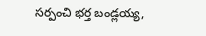సర్పంచి భర్త బండ్లయ్య,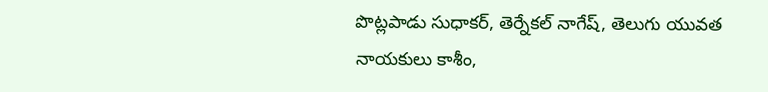పొట్లపాడు సుధాకర్‌, తెర్నేకల్‌ నాగేష్‌, తెలుగు యువత నాయకులు కాశీం,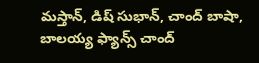మస్తాన్‌, డిష్‌ సుభాన్‌, చాంద్‌ బాషా, బాలయ్య ఫ్యాన్స్‌ చాంద్‌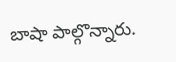బాషా పాల్గొన్నారు.